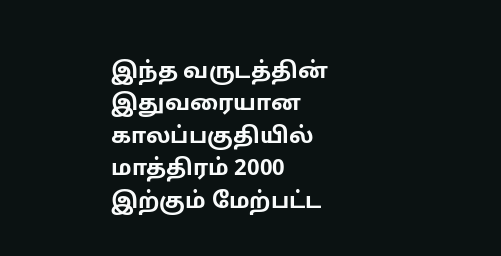இந்த வருடத்தின் இதுவரையான காலப்பகுதியில் மாத்திரம் 2000 இற்கும் மேற்பட்ட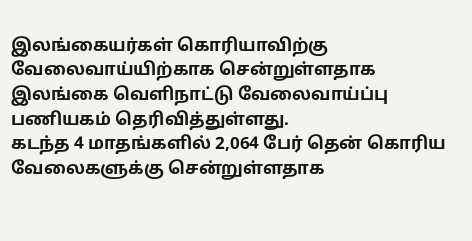இலங்கையர்கள் கொரியாவிற்கு வேலைவாய்யிற்காக சென்றுள்ளதாக இலங்கை வெளிநாட்டு வேலைவாய்ப்பு பணியகம் தெரிவித்துள்ளது.
கடந்த 4 மாதங்களில் 2,064 பேர் தென் கொரிய வேலைகளுக்கு சென்றுள்ளதாக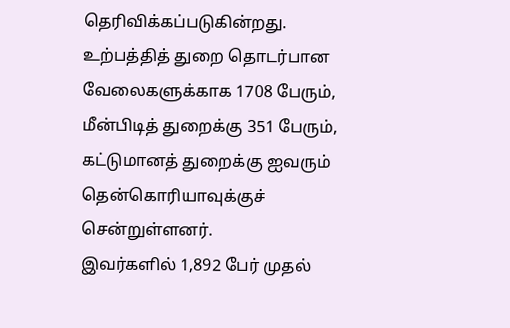தெரிவிக்கப்படுகின்றது.
உற்பத்தித் துறை தொடர்பான வேலைகளுக்காக 1708 பேரும், மீன்பிடித் துறைக்கு 351 பேரும், கட்டுமானத் துறைக்கு ஐவரும் தென்கொரியாவுக்குச் சென்றுள்ளனர்.
இவர்களில் 1,892 பேர் முதல்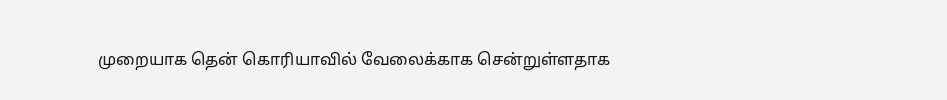முறையாக தென் கொரியாவில் வேலைக்காக சென்றுள்ளதாக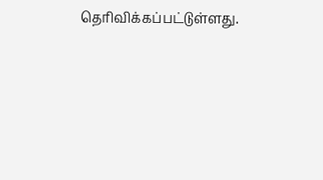தெரிவிக்கப்பட்டுள்ளது.